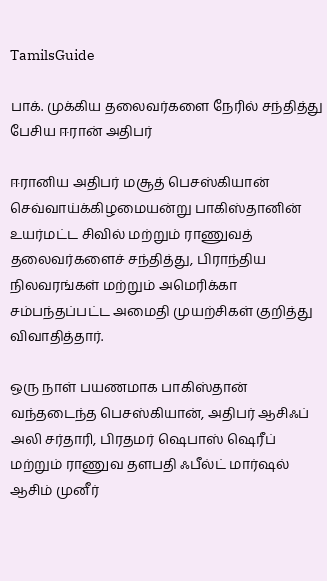TamilsGuide

பாக். முக்கிய தலைவர்களை நேரில் சந்தித்து பேசிய ஈரான் அதிபர்

ஈரானிய அதிபர் மசூத் பெசஸ்கியான் செவ்வாய்க்கிழமையன்று பாகிஸ்தானின் உயர்மட்ட சிவில் மற்றும் ராணுவத் தலைவர்களைச் சந்தித்து, பிராந்திய நிலவரங்கள் மற்றும் அமெரிக்கா சம்பந்தப்பட்ட அமைதி முயற்சிகள் குறித்து விவாதித்தார்.

ஒரு நாள் பயணமாக பாகிஸ்தான் வந்தடைந்த பெசஸ்கியான், அதிபர் ஆசிஃப் அலி சர்தாரி, பிரதமர் ஷெபாஸ் ஷெரீப் மற்றும் ராணுவ தளபதி ஃபீல்ட் மார்ஷல் ஆசிம் முனீர்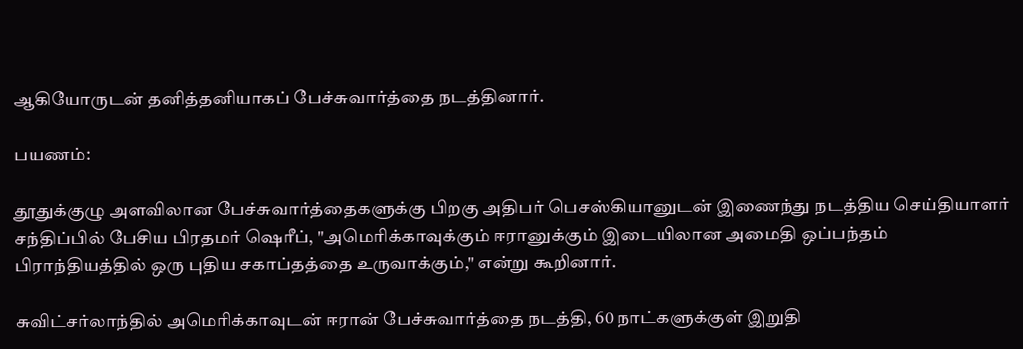ஆகியோருடன் தனித்தனியாகப் பேச்சுவார்த்தை நடத்தினார்.

பயணம்:

தூதுக்குழு அளவிலான பேச்சுவார்த்தைகளுக்கு பிறகு அதிபர் பெசஸ்கியானுடன் இணைந்து நடத்திய செய்தியாளர் சந்திப்பில் பேசிய பிரதமர் ஷெரீப், "அமெரிக்காவுக்கும் ஈரானுக்கும் இடையிலான அமைதி ஒப்பந்தம் பிராந்தியத்தில் ஒரு புதிய சகாப்தத்தை உருவாக்கும்," என்று கூறினார்.

சுவிட்சர்லாந்தில் அமெரிக்காவுடன் ஈரான் பேச்சுவார்த்தை நடத்தி, 60 நாட்களுக்குள் இறுதி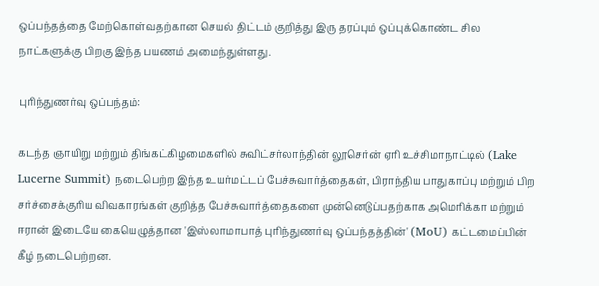ஒப்பந்தத்தை மேற்கொள்வதற்கான செயல் திட்டம் குறித்து இரு தரப்பும் ஒப்புக்கொண்ட சில நாட்களுக்கு பிறகு இந்த பயணம் அமைந்துள்ளது.

புரிந்துணர்வு ஒப்பந்தம்:

கடந்த ஞாயிறு மற்றும் திங்கட்கிழமைகளில் சுவிட்சர்லாந்தின் லூசெர்ன் ஏரி உச்சிமாநாட்டில் (Lake Lucerne Summit) நடைபெற்ற இந்த உயர்மட்டப் பேச்சுவார்த்தைகள், பிராந்திய பாதுகாப்பு மற்றும் பிற சர்ச்சைக்குரிய விவகாரங்கள் குறித்த பேச்சுவார்த்தைகளை முன்னெடுப்பதற்காக அமெரிக்கா மற்றும் ஈரான் இடையே கையெழுத்தான 'இஸ்லாமாபாத் புரிந்துணர்வு ஒப்பந்தத்தின்' (MoU) கட்டமைப்பின் கீழ் நடைபெற்றன.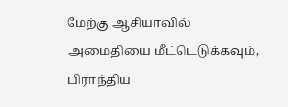மேற்கு ஆசியாவில் அமைதியை மீட்டெடுக்கவும், பிராந்திய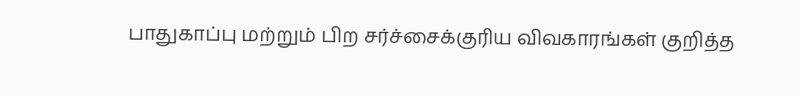பாதுகாப்பு மற்றும் பிற சர்ச்சைக்குரிய விவகாரங்கள் குறித்த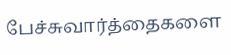பேச்சுவார்த்தைகளை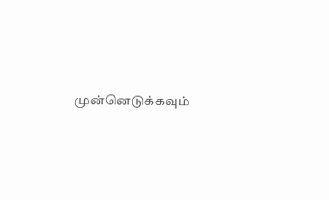முன்னெடுக்கவும்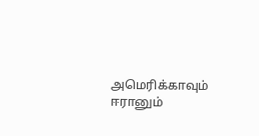அமெரிக்காவும் ஈரானும்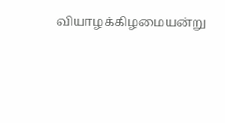வியாழக்கிழமையன்று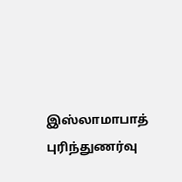இஸ்லாமாபாத் புரிந்துணர்வு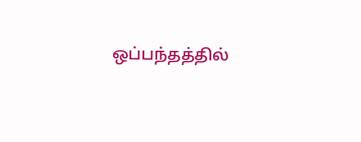ஒப்பந்தத்தில்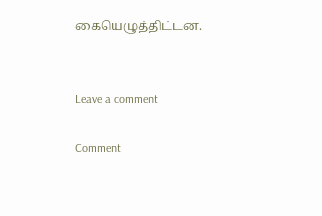கையெழுத்திட்டன.


Leave a comment

Comment